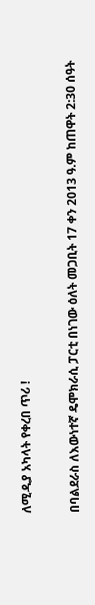ለሚዲያ አካላት የቀረበ ጥሪ !

በባልደራስ ለእውነተኛ ዴሞክራሲ ፓርቲ በነገው ዕለት መጋቢት 17 ቀን 2013 ዓ.ም ከጠዋት 2:30 ሰዓት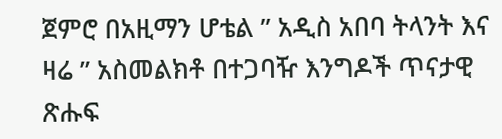ጀምሮ በአዚማን ሆቴል ” አዲስ አበባ ትላንት እና ዛሬ ” አስመልክቶ በተጋባዥ እንግዶች ጥናታዊ ጽሑፍ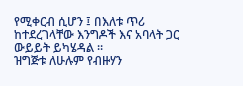የሚቀርብ ሲሆን ፤ በእለቱ ጥሪ ከተደረገላቸው እንግዶች እና አባላት ጋር ውይይት ይካሄዳል ።
ዝግጅቱ ለሁሉም የብዙሃን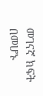መገናኛ ክፍት በመሆኑ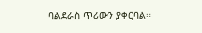ባልደራስ ጥሪውን ያቀርባል።